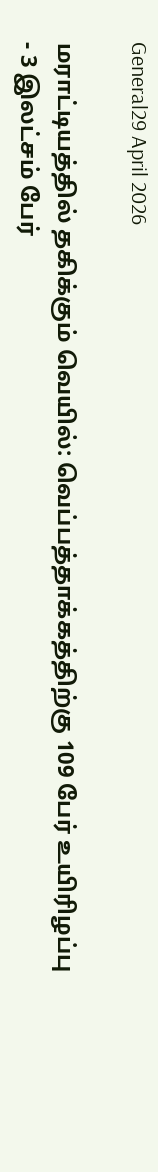General29 April 2026

மராட்டியத்தில் தகிக்கும் வெயில்: வெப்பத்தாக்கத்திற்கு 109 பேர் உயிரிழப்பு - 3 இலட்சம் பேர்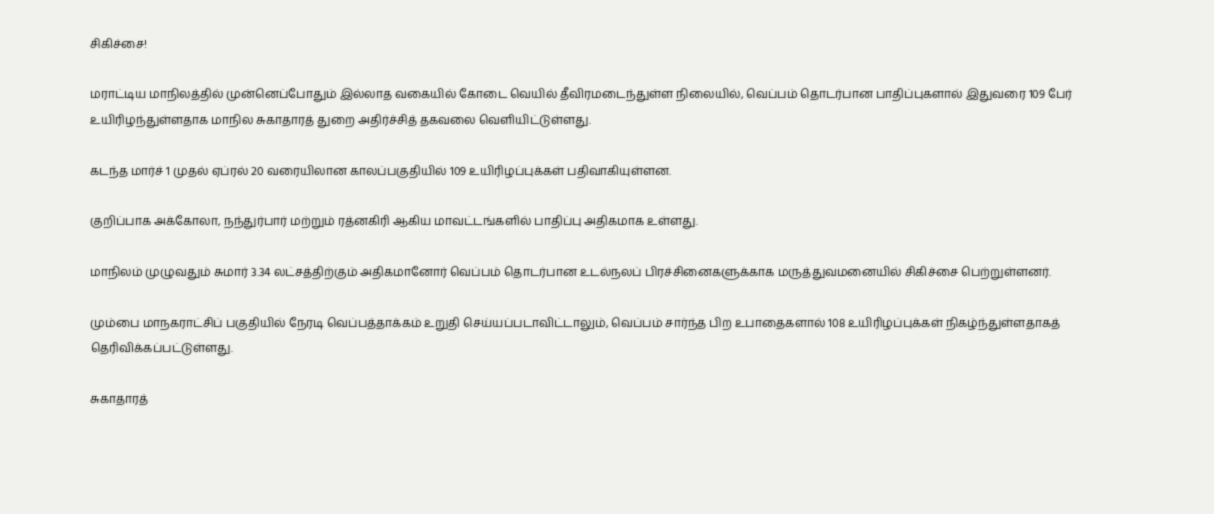சிகிச்சை!

மராட்டிய மாநிலத்தில் முன்னெப்போதும் இல்லாத வகையில் கோடை வெயில் தீவிரமடைந்துள்ள நிலையில், வெப்பம் தொடர்பான பாதிப்புகளால் இதுவரை 109 பேர் உயிரிழந்துள்ளதாக மாநில சுகாதாரத் துறை அதிர்ச்சித் தகவலை வெளியிட்டுள்ளது.

கடந்த மார்ச் 1 முதல் ஏப்ரல் 20 வரையிலான காலப்பகுதியில் 109 உயிரிழப்புக்கள் பதிவாகியுள்ளன.

குறிப்பாக அக்கோலா, நந்துர்பார் மற்றும் ரத்னகிரி ஆகிய மாவட்டங்களில் பாதிப்பு அதிகமாக உள்ளது.

மாநிலம் முழுவதும் சுமார் 3.34 லட்சத்திற்கும் அதிகமானோர் வெப்பம் தொடர்பான உடல்நலப் பிரச்சினைகளுக்காக மருத்துவமனையில் சிகிச்சை பெற்றுள்ளனர்.

மும்பை மாநகராட்சிப் பகுதியில் நேரடி வெப்பத்தாக்கம் உறுதி செய்யப்படாவிட்டாலும், வெப்பம் சார்ந்த பிற உபாதைகளால் 108 உயிரிழப்புக்கள் நிகழ்ந்துள்ளதாகத் தெரிவிக்கப்பட்டுள்ளது.

சுகாதாரத்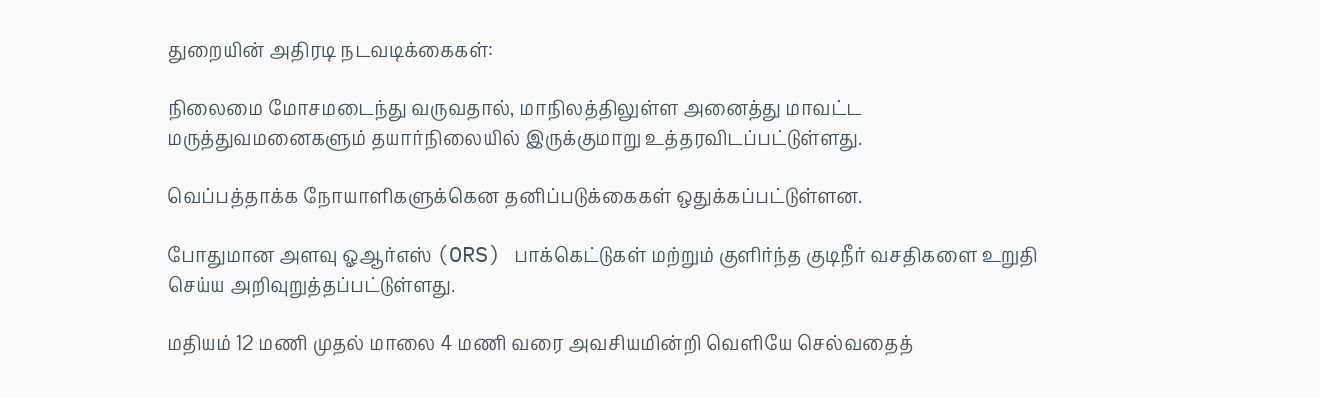துறையின் அதிரடி நடவடிக்கைகள்:

நிலைமை மோசமடைந்து வருவதால், மாநிலத்திலுள்ள அனைத்து மாவட்ட மருத்துவமனைகளும் தயார்நிலையில் இருக்குமாறு உத்தரவிடப்பட்டுள்ளது.

வெப்பத்தாக்க நோயாளிகளுக்கென தனிப்படுக்கைகள் ஒதுக்கப்பட்டுள்ளன.

போதுமான அளவு ஓஆர்எஸ் (ORS) பாக்கெட்டுகள் மற்றும் குளிர்ந்த குடிநீர் வசதிகளை உறுதி செய்ய அறிவுறுத்தப்பட்டுள்ளது.

மதியம் 12 மணி முதல் மாலை 4 மணி வரை அவசியமின்றி வெளியே செல்வதைத்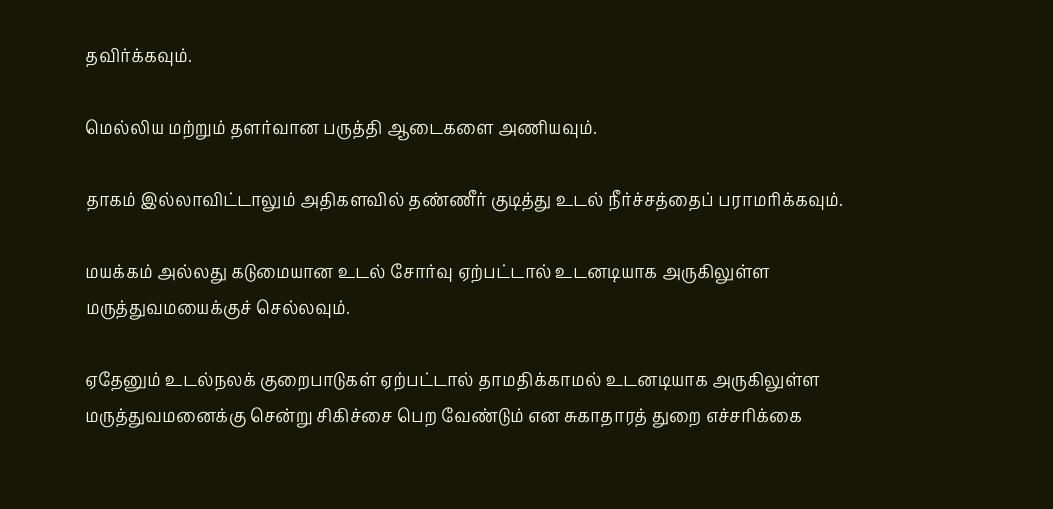தவிர்க்கவும்.

மெல்லிய மற்றும் தளர்வான பருத்தி ஆடைகளை அணியவும்.

தாகம் இல்லாவிட்டாலும் அதிகளவில் தண்ணீர் குடித்து உடல் நீர்ச்சத்தைப் பராமரிக்கவும்.

மயக்கம் அல்லது கடுமையான உடல் சோர்வு ஏற்பட்டால் உடனடியாக அருகிலுள்ள மருத்துவமயைக்குச் செல்லவும்.

ஏதேனும் உடல்நலக் குறைபாடுகள் ஏற்பட்டால் தாமதிக்காமல் உடனடியாக அருகிலுள்ள மருத்துவமனைக்கு சென்று சிகிச்சை பெற வேண்டும் என சுகாதாரத் துறை எச்சரிக்கை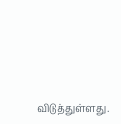விடுத்துள்ளது.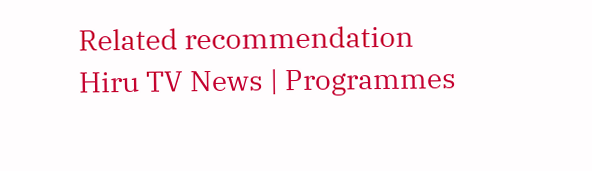Related recommendation
Hiru TV News | Programmes